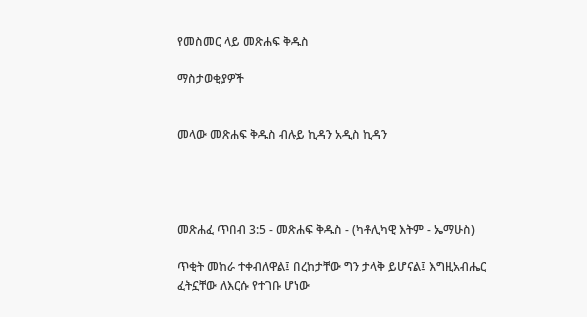የመስመር ላይ መጽሐፍ ቅዱስ

ማስታወቂያዎች


መላው መጽሐፍ ቅዱስ ብሉይ ኪዳን አዲስ ኪዳን




መጽሐፈ ጥበብ 3:5 - መጽሐፍ ቅዱስ - (ካቶሊካዊ እትም - ኤማሁስ)

ጥቂት መከራ ተቀብለዋል፤ በረከታቸው ግን ታላቅ ይሆናል፤ እግዚአብሔር ፈትኗቸው ለእርሱ የተገቡ ሆነው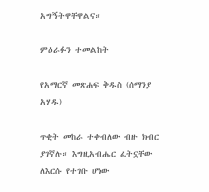አግኝትዋቸዋልና።

ምዕራፉን ተመልከት

የአማርኛ መጽሐፍ ቅዱስ (ሰማንያ አሃዱ)

ጥቂት መከራ ተቀብለው ብዙ ክብር ያገኛሉ። እግዚአብሔር ፈትኗቸው ለእርሱ የተገቡ ሆነው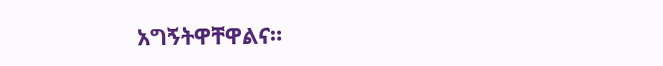አግኝትዋቸዋልና።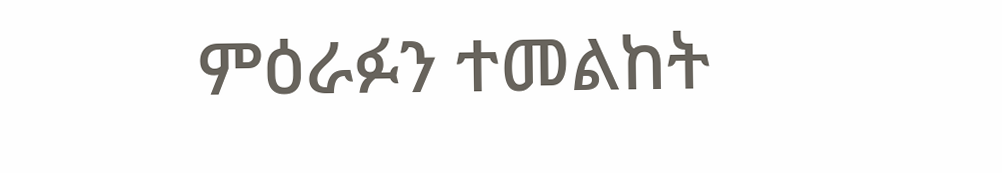ምዕራፉን ተመልከት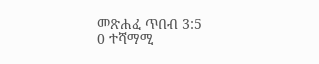መጽሐፈ ጥበብ 3:5
0 ተሻማሚ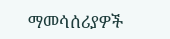ማመሳሰሪያዎች